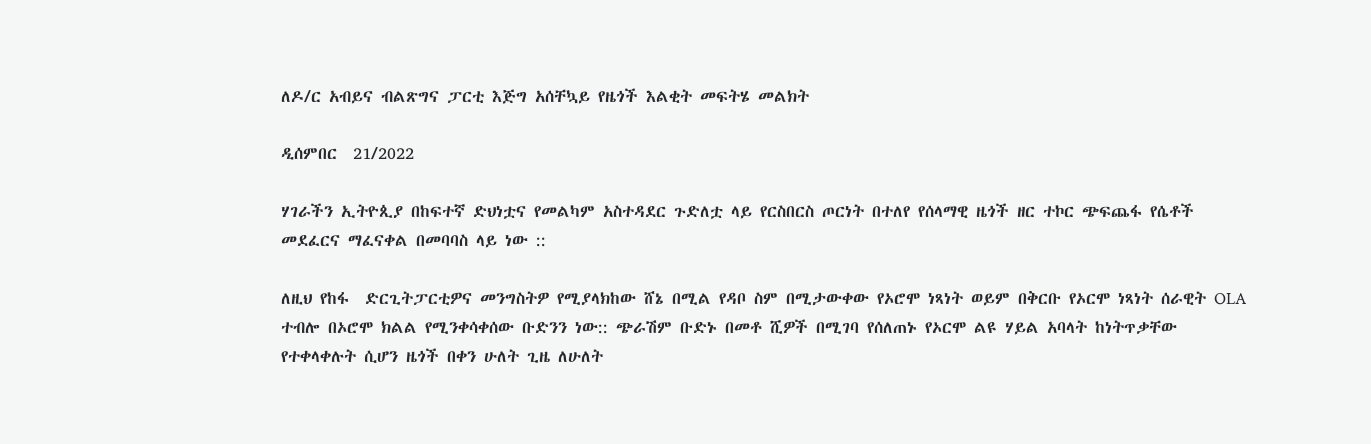ለዶ/ር አብይና ብልጽግና ፓርቲ እጅግ አሰቸኳይ የዜጎች እልቂት መፍትሄ መልክት

ዲሰምበር  21/2022

ሃገራችን ኢትዮጲያ በከፍተኛ ድህነቷና የመልካም አስተዳደር ጉድለቷ ላይ የርስበርስ ጦርነት በተለየ የሰላማዊ ዜጎች ዘር ተኮር ጭፍጨፋ የሴቶች መደፈርና ማፈናቀል በመባባስ ላይ ነው ::

ለዚህ የከፋ  ድርጊትፓርቲዎና መንግስትዎ የሚያላክከው ሸኔ በሚል የዳቦ ስም በሚታውቀው የኦሮሞ ነጻነት ወይም በቅርቡ የኦርሞ ነጻነት ሰራዊት OLA  ተብሎ በኦሮሞ ክልል የሚንቀሳቀሰው ቡድንን ነው:: ጭራሽም ቡድኑ በመቶ ሺዎች በሚገባ የሰለጠኑ የኦርሞ ልዩ ሃይል አባላት ከነትጥቃቸው የተቀላቀሉት ሲሆን ዜጎች በቀን ሁለት ጊዜ ለሁለት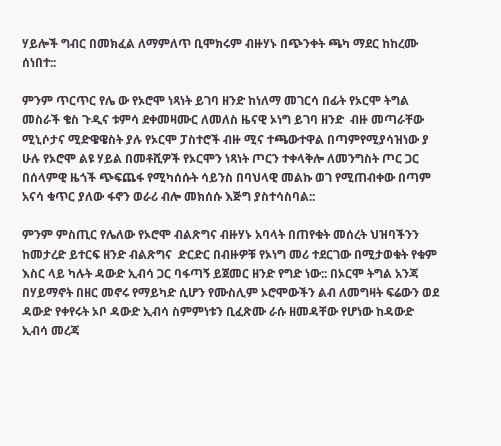ሃይሎች ግብር በመክፈል ለማምለጥ ቢሞክሩም ብዙሃኑ በጭንቀት ጫካ ማደር ከከረሙ ሰነበተ::

ምንም ጥርጥር የሌ ው የኦሮሞ ነጻነት ይገባ ዘንድ ከነለማ መገርሳ በፊት የኦርሞ ትግል መስራች ቄስ ጉዲና ቱምሳ ደቀመዛሙር ለመለስ ዜናዊ ኦነግ ይገባ ዘንድ  ብዙ መጣራቸው ሚኒሶታና ሚድዌዌስት ያሉ የኦርሞ ፓስተሮች ብዙ ሚና ተጫውተዋል በጣምየሚያሳዝነው ያ ሁሉ የኦሮሞ ልዩ ሃይል በመቶሺዎች የኦርሞን ነጻነት ጦርን ተቀላቅሎ ለመንግስት ጦር ጋር በሰላምዊ ዜጎች ጭፍጨፋ የሚካሰሱት ሳይንስ በባህላዊ መልኩ ወገ የሚጠብቀው በጣም አናሳ ቁጥር ያለው ፋኖን ወራሪ ብሎ መክሰሱ እጅግ ያስተሳስባል::

ምንም ምስጢር የሌለው የኦሮሞ ብልጽግና ብዙሃኑ አባላት በጠየቁት መሰረት ህዝባችንን ከመታረድ ይተርፍ ዘንድ ብልጽግና  ድርድር በብዙዎቹ የኦነግ መሪ ተደርገው በሚታወቁት የቁም እስር ላይ ካሉት ዳውድ ኢብሳ ጋር ባፋጣኝ ይጀመር ዘንድ የግድ ነው:: በኦርሞ ትግል አንጃ በሃይማኖት በዘር መኖሩ የማይካድ ሲሆን የሙስሊም ኦሮሞውችን ልብ ለመግዛት ፍሬውን ወደ ዳውድ የቀየሩት ኦቦ ዳውድ ኢብሳ ስምምነቱን ቢፈጽሙ ራሱ ዘመዳቸው የሆነው ከዳውድ ኢብሳ መረጃ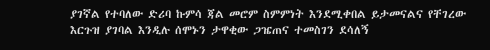ያገኛል የተባለው ድሪባ ኩምሳ ጃል መሮም ስምምነት እንደሚቀበል ይታመናልና የቸገረው እርጉዝ ያገባል እንዲሉ ሰሞኑን ታዋቂው ጋዤጠና ተመስገን ደሳለኝ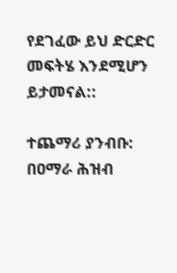የደገፈው ይህ ድርድር መፍትሄ እንደሚሆን ይታመናል::

ተጨማሪ ያንብቡ:  በዐማራ ሕዝብ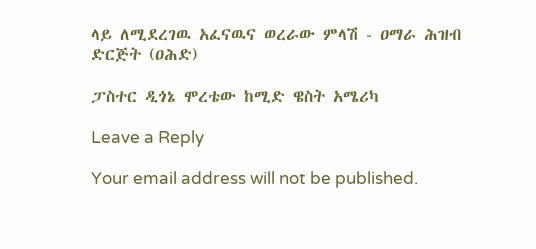ላይ ለሚደረገዉ አፈናዉና ወረራው ምላሽ - ዐማራ ሕዝብ ድርጅት (ዐሕድ)

ፓስተር ዲጎኔ ሞረቴው ከሚድ ዌስት አሜሪካ

Leave a Reply

Your email address will not be published.